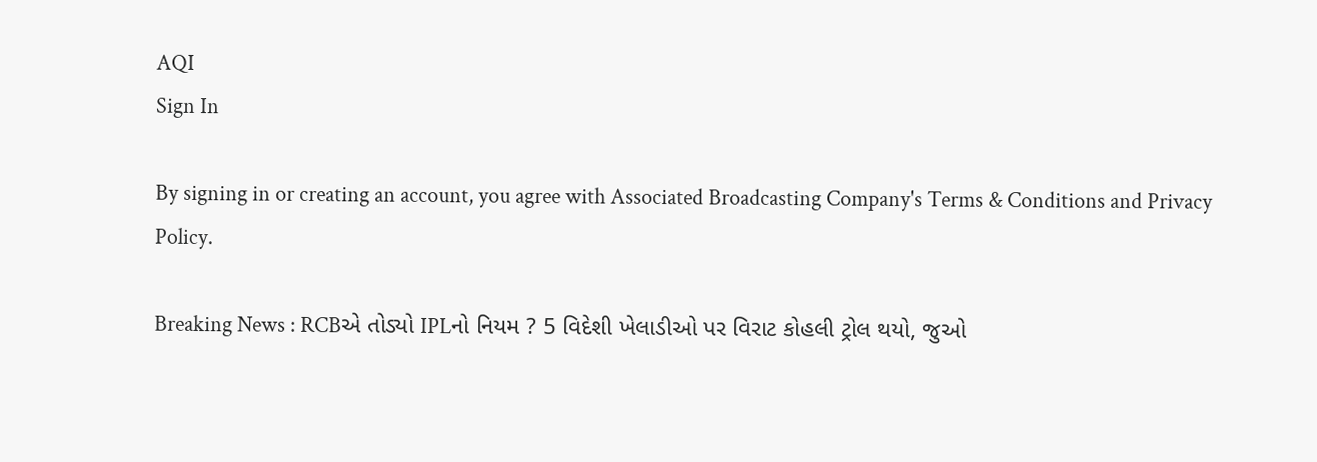AQI
Sign In

By signing in or creating an account, you agree with Associated Broadcasting Company's Terms & Conditions and Privacy Policy.

Breaking News : RCBએ તોડ્યો IPLનો નિયમ ? 5 વિદેશી ખેલાડીઓ પર વિરાટ કોહલી ટ્રોલ થયો, જુઓ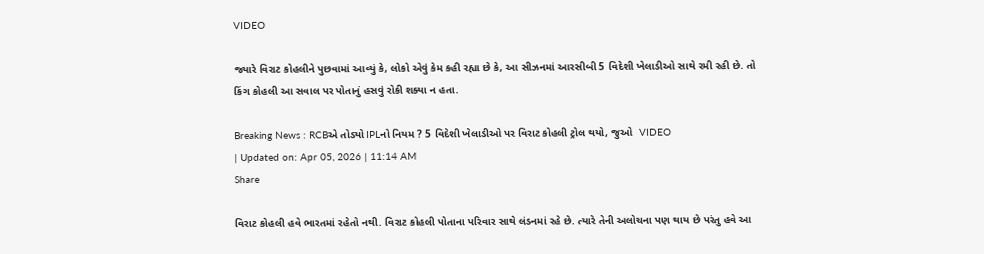VIDEO

જ્યારે વિરાટ કોહલીને પુછવામાં આવ્યું કે, લોકો એવું કેમ કહી રહ્યા છે કે, આ સીઝનમાં આરસીબી 5 વિદેશી ખેલાડીઓ સાથે રમી રહી છે. તો કિંગ કોહલી આ સવાલ પર પોતાનું હસવું રોકી શક્યા ન હતા.

Breaking News : RCBએ તોડ્યો IPLનો નિયમ ? 5 વિદેશી ખેલાડીઓ પર વિરાટ કોહલી ટ્રોલ થયો, જુઓ  VIDEO
| Updated on: Apr 05, 2026 | 11:14 AM
Share

વિરાટ કોહલી હવે ભારતમાં રહેતો નથી. વિરાટ કોહલી પોતાના પરિવાર સાથે લંડનમાં રહે છે. ત્યારે તેની અલોચના પણ થાય છે પરંતુ હવે આ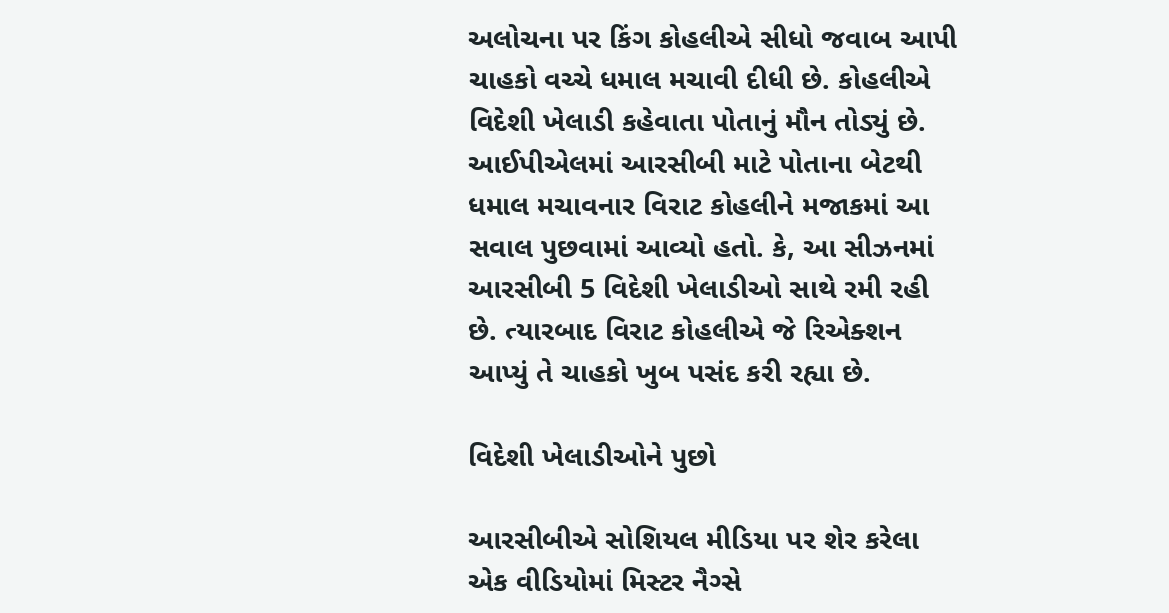અલોચના પર કિંગ કોહલીએ સીધો જવાબ આપી ચાહકો વચ્ચે ધમાલ મચાવી દીધી છે. કોહલીએ વિદેશી ખેલાડી કહેવાતા પોતાનું મૌન તોડ્યું છે. આઈપીએલમાં આરસીબી માટે પોતાના બેટથી ધમાલ મચાવનાર વિરાટ કોહલીને મજાકમાં આ સવાલ પુછવામાં આવ્યો હતો. કે, આ સીઝનમાં આરસીબી 5 વિદેશી ખેલાડીઓ સાથે રમી રહી છે. ત્યારબાદ વિરાટ કોહલીએ જે રિએક્શન આપ્યું તે ચાહકો ખુબ પસંદ કરી રહ્યા છે.

વિદેશી ખેલાડીઓને પુછો

આરસીબીએ સોશિયલ મીડિયા પર શેર કરેલા એક વીડિયોમાં મિસ્ટર નૈગ્સે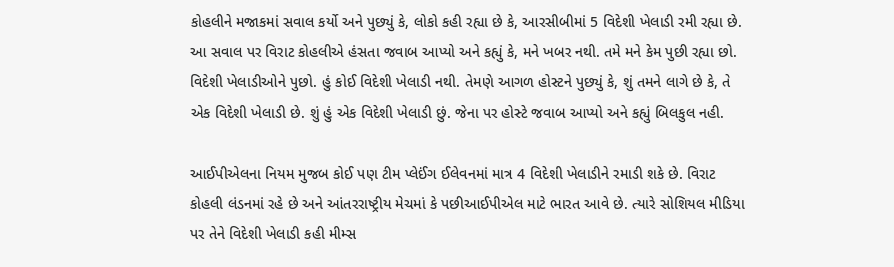કોહલીને મજાકમાં સવાલ કર્યો અને પુછ્યું કે, લોકો કહી રહ્યા છે કે, આરસીબીમાં 5 વિદેશી ખેલાડી રમી રહ્યા છે. આ સવાલ પર વિરાટ કોહલીએ હંસતા જવાબ આપ્યો અને કહ્યું કે, મને ખબર નથી. તમે મને કેમ પુછી રહ્યા છો. વિદેશી ખેલાડીઓને પુછો. હું કોઈ વિદેશી ખેલાડી નથી. તેમણે આગળ હોસ્ટને પુછ્યું કે, શું તમને લાગે છે કે, તે એક વિદેશી ખેલાડી છે. શું હું એક વિદેશી ખેલાડી છું. જેના પર હોસ્ટે જવાબ આપ્યો અને કહ્યું બિલકુલ નહી.

આઈપીએલના નિયમ મુજબ કોઈ પણ ટીમ પ્લેઈંગ ઈલેવનમાં માત્ર 4 વિદેશી ખેલાડીને રમાડી શકે છે. વિરાટ કોહલી લંડનમાં રહે છે અને આંતરરાષ્ટ્રીય મેચમાં કે પછીઆઈપીએલ માટે ભારત આવે છે. ત્યારે સોશિયલ મીડિયા પર તેને વિદેશી ખેલાડી કહી મીમ્સ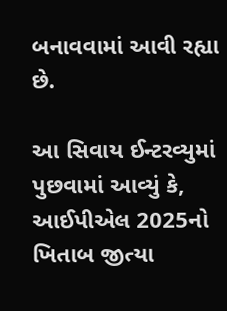બનાવવામાં આવી રહ્યા છે.

આ સિવાય ઈન્ટરવ્યુમાં પુછવામાં આવ્યું કે, આઈપીએલ 2025નો ખિતાબ જીત્યા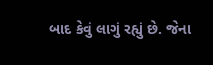બાદ કેવું લાગું રહ્યું છે. જેના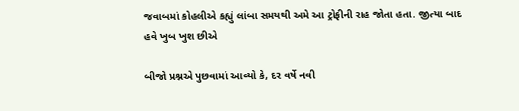જવાબમાં કોહલીએ કહ્યું લાંબા સમયથી અમે આ ટ્રોફીની રાહ જોતા હતા. જીત્યા બાદ હવે ખુબ ખુશ છીએ

બીજો પ્રશ્નએ પુછવામાં આવ્યો કે, દર વર્ષે નવી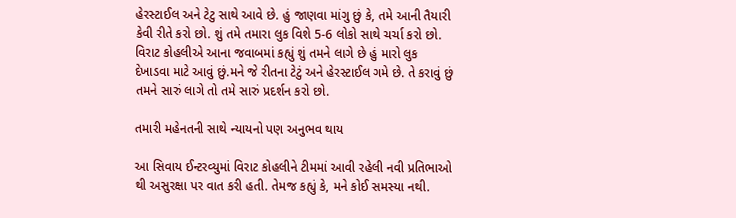હેરસ્ટાઈલ અને ટેટુ સાથે આવે છે. હું જાણવા માંગુ છું કે, તમે આની તૈયારી કેવી રીતે કરો છો. શું તમે તમારા લુક વિશે 5-6 લોકો સાથે ચર્ચા કરો છો. વિરાટ કોહલીએ આના જવાબમાં કહ્યું શું તમને લાગે છે હું મારો લુક દેખાડવા માટે આવું છું.મને જે રીતના ટેટું અને હેરસ્ટાઈલ ગમે છે. તે કરાવું છું તમને સારું લાગે તો તમે સારું પ્રદર્શન કરો છો.

તમારી મહેનતની સાથે ન્યાયનો પણ અનુભવ થાય

આ સિવાય ઈન્ટરવ્યુમાં વિરાટ કોહલીને ટીમમાં આવી રહેલી નવી પ્રતિભાઓ થી અસુરક્ષા પર વાત કરી હતી. તેમજ કહ્યું કે, મને કોઈ સમસ્યા નથી.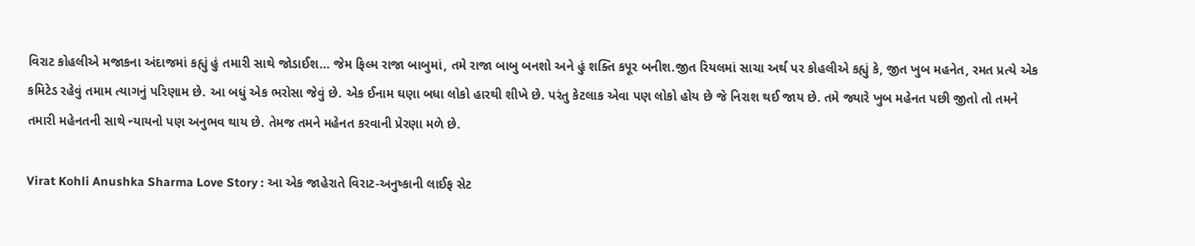વિરાટ કોહલીએ મજાકના અંદાજમાં કહ્યું હું તમારી સાથે જોડાઈશ… જેમ ફિલ્મ રાજા બાબુમાં, તમે રાજા બાબુ બનશો અને હું શક્તિ કપૂર બનીશ.જીત રિયલમાં સાચા અર્થ પર કોહલીએ કહ્યું કે, જીત ખુબ મહનેત, રમત પ્રત્યે એક કમિટેડ રહેવું તમામ ત્યાગનું પરિણામ છે. આ બધું એક ભરોસા જેવું છે. એક ઈનામ ઘણા બધા લોકો હારથી શીખે છે. પરંતુ કેટલાક એવા પણ લોકો હોય છે જે નિરાશ થઈ જાય છે. તમે જ્યારે ખુબ મહેનત પછી જીતો તો તમને તમારી મહેનતની સાથે ન્યાયનો પણ અનુભવ થાય છે. તેમજ તમને મહેનત કરવાની પ્રેરણા મળે છે.

Virat Kohli Anushka Sharma Love Story : આ એક જાહેરાતે વિરાટ-અનુષ્કાની લાઈફ સેટ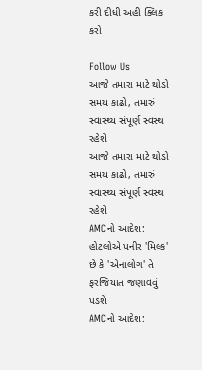કરી દીધી અહી ક્લિક કરો

Follow Us
આજે તમારા માટે થોડો સમય કાઢો, તમારું સ્વાસ્થ્ય સંપૂર્ણ સ્વસ્થ રહેશે
આજે તમારા માટે થોડો સમય કાઢો, તમારું સ્વાસ્થ્ય સંપૂર્ણ સ્વસ્થ રહેશે
AMCનો આદેશ: હોટલોએ પનીર 'મિલ્ક' છે કે 'એનાલોગ' તે ફરજિયાત જણાવવું પડશે
AMCનો આદેશ: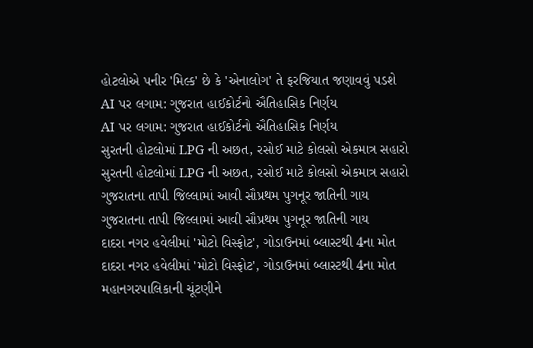હોટલોએ પનીર 'મિલ્ક' છે કે 'એનાલોગ' તે ફરજિયાત જણાવવું પડશે
AI પર લગામ: ગુજરાત હાઈકોર્ટનો ઐતિહાસિક નિર્ણય
AI પર લગામ: ગુજરાત હાઈકોર્ટનો ઐતિહાસિક નિર્ણય
સુરતની હોટલોમાં LPG ની અછત, રસોઈ માટે કોલસો એકમાત્ર સહારો
સુરતની હોટલોમાં LPG ની અછત, રસોઈ માટે કોલસો એકમાત્ર સહારો
ગુજરાતના તાપી જિલ્લામાં આવી સૌપ્રથમ પુગનૂર જાતિની ગાય
ગુજરાતના તાપી જિલ્લામાં આવી સૌપ્રથમ પુગનૂર જાતિની ગાય
દાદરા નગર હવેલીમાં 'મોટો વિસ્ફોટ', ગોડાઉનમાં બ્લાસ્ટથી 4ના મોત
દાદરા નગર હવેલીમાં 'મોટો વિસ્ફોટ', ગોડાઉનમાં બ્લાસ્ટથી 4ના મોત
મહાનગરપાલિકાની ચૂંટણીને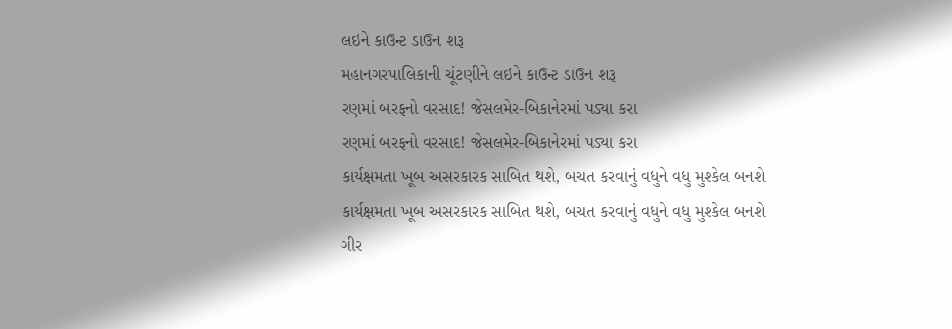લઇને કાઉન્ટ ડાઉન શરૂ
મહાનગરપાલિકાની ચૂંટણીને લઇને કાઉન્ટ ડાઉન શરૂ
રણમાં બરફનો વરસાદ! જેસલમેર-બિકાનેરમાં પડ્યા કરા
રણમાં બરફનો વરસાદ! જેસલમેર-બિકાનેરમાં પડ્યા કરા
કાર્યક્ષમતા ખૂબ અસરકારક સાબિત થશે, બચત કરવાનું વધુને વધુ મુશ્કેલ બનશે
કાર્યક્ષમતા ખૂબ અસરકારક સાબિત થશે, બચત કરવાનું વધુને વધુ મુશ્કેલ બનશે
ગીર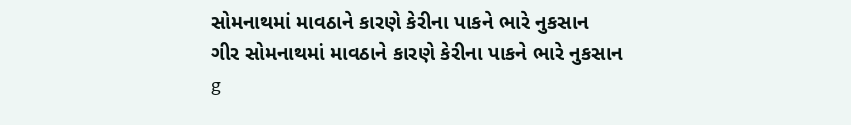સોમનાથમાં માવઠાને કારણે કેરીના પાકને ભારે નુકસાન
ગીર સોમનાથમાં માવઠાને કારણે કેરીના પાકને ભારે નુકસાન
g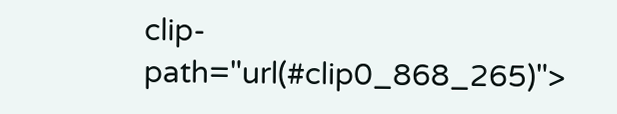clip-path="url(#clip0_868_265)">